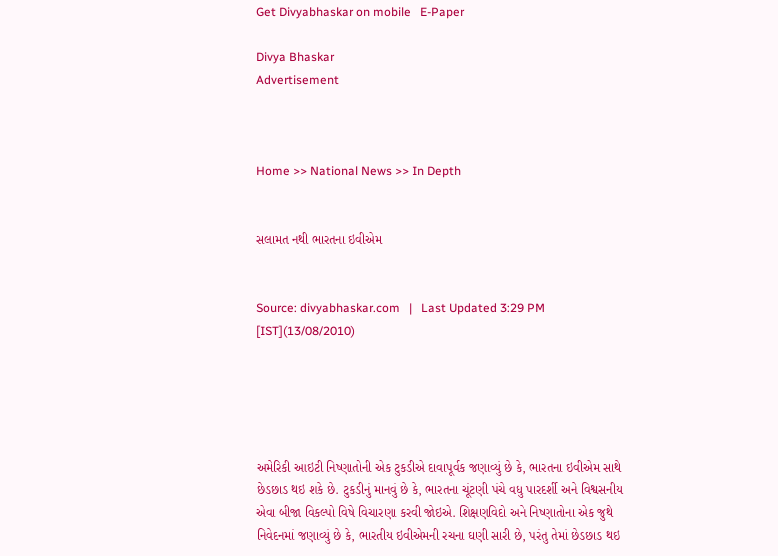Get Divyabhaskar on mobile   E-Paper

Divya Bhaskar
Advertisement



Home >> National News >> In Depth


સલામત નથી ભારતના ઇવીએમ


Source: divyabhaskar.com   |   Last Updated 3:29 PM [IST](13/08/2010)





અમેરિકી આઇટી નિષ્ણાતોની એક ટુકડીએ દાવાપૂર્વક જણાવ્યું છે કે, ભારતના ઇવીએમ સાથે છેડછાડ થઇ શકે છે. ટુકડીનું માનવું છે કે, ભારતના ચૂંટણી પંચે વધુ પારદર્શી અને વિશ્વસનીય એવા બીજા વિકલ્પો વિષે વિચારણા કરવી જોઇએ. શિક્ષણવિદો અને નિષ્ણાતોના એક જુથે નિવેદનમાં જણાવ્યું છે કે, ભારતીય ઇવીએમની રચના ઘણી સારી છે, પરંતુ તેમાં છેડછાડ થઇ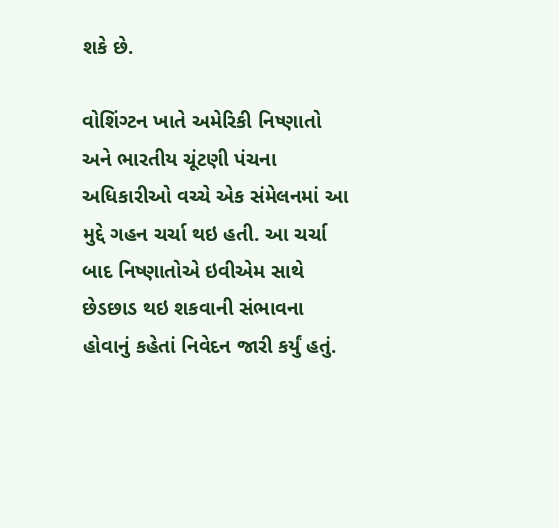શકે છે.

વોશિંગ્ટન ખાતે અમેરિકી નિષ્ણાતો અને ભારતીય ચૂંટણી પંચના અધિકારીઓ વચ્ચે એક સંમેલનમાં આ મુદ્દે ગહન ચર્ચા થઇ હતી. આ ચર્ચા બાદ નિષ્ણાતોએ ઇવીએમ સાથે છેડછાડ થઇ શકવાની સંભાવના હોવાનું કહેતાં નિવેદન જારી કર્યું હતું.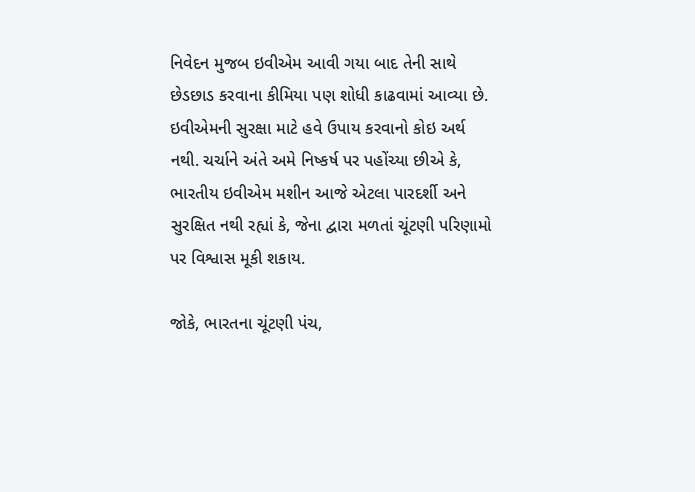નિવેદન મુજબ ઇવીએમ આવી ગયા બાદ તેની સાથે છેડછાડ કરવાના કીમિયા પણ શોધી કાઢવામાં આવ્યા છે. ઇવીએમની સુરક્ષા માટે હવે ઉપાય કરવાનો કોઇ અર્થ નથી. ચર્ચાને અંતે અમે નિષ્કર્ષ પર પહોંચ્યા છીએ કે, ભારતીય ઇવીએમ મશીન આજે એટલા પારદર્શી અને સુરક્ષિત નથી રહ્યાં કે, જેના દ્વારા મળતાં ચૂંટણી પરિણામો પર વિશ્વાસ મૂકી શકાય.

જોકે, ભારતના ચૂંટણી પંચ,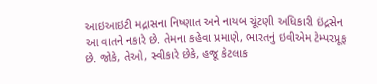આઇઆઇટી મદ્રાસના નિષ્ણાત અને નાયબ ચૂંટણી અધિકારી ઇંદ્રસેન આ વાતને નકારે છે. તેમના કહેવા પ્રમાણે, ભારતનું ઇવીએમ ટેમ્પરપ્રૂફ છે. જોકે, તેઓ, સ્વીકારે છેકે, હજૂ કેટલાક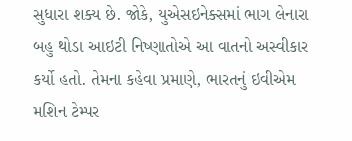સુધારા શક્ય છે. જોકે, યુએસઇનેક્સમાં ભાગ લેનારા બહુ થોડા આઇટી નિષ્ણાતોએ આ વાતનો અસ્વીકાર કર્યો હતો. તેમના કહેવા પ્રમાણે, ભારતનું ઇવીએમ મશિન ટેમ્પર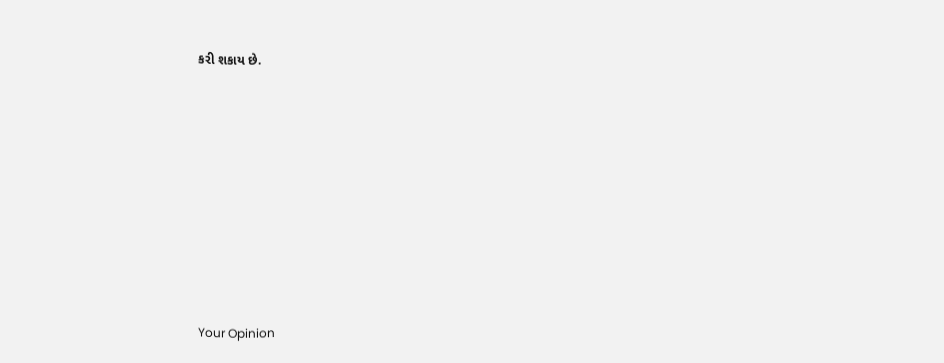કરી શકાય છે.











Your Opinion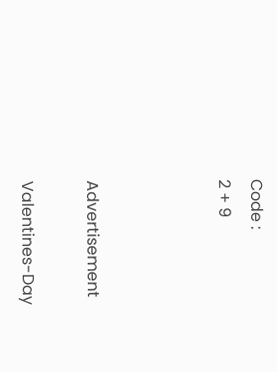Code :
2 + 9



Advertisement

Valentines-Day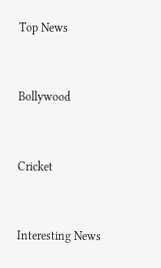Top News



Bollywood



Cricket



Interesting News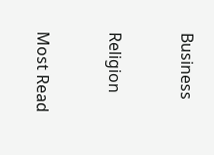Business



Religion



Most Read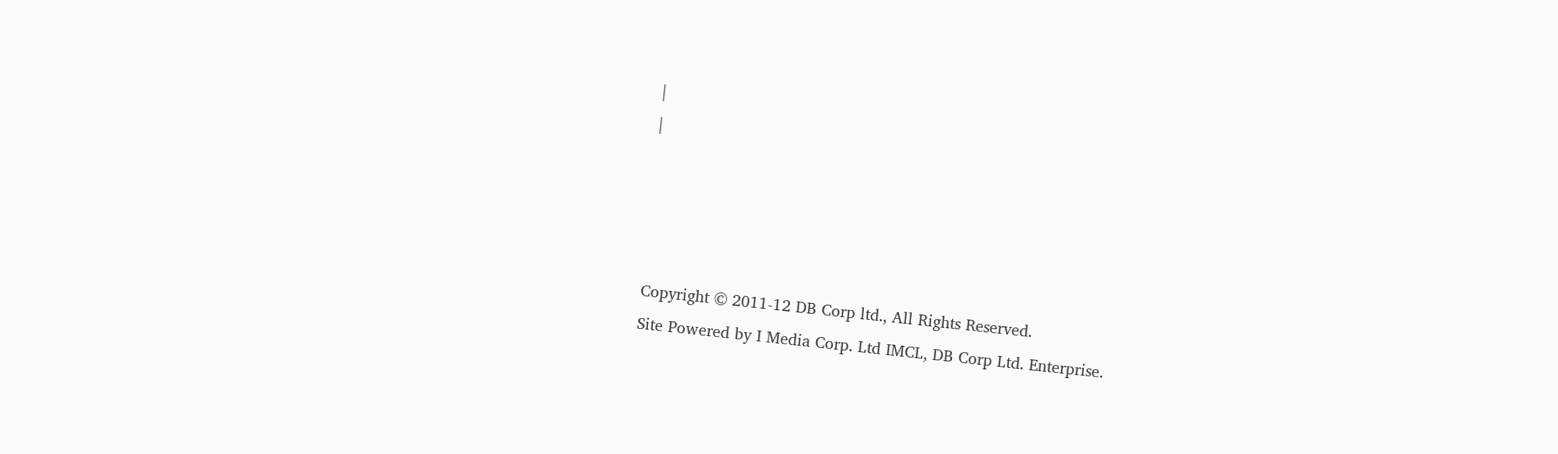|
|




Copyright © 2011-12 DB Corp ltd., All Rights Reserved.
Site Powered by I Media Corp. Ltd IMCL, DB Corp Ltd. Enterprise.